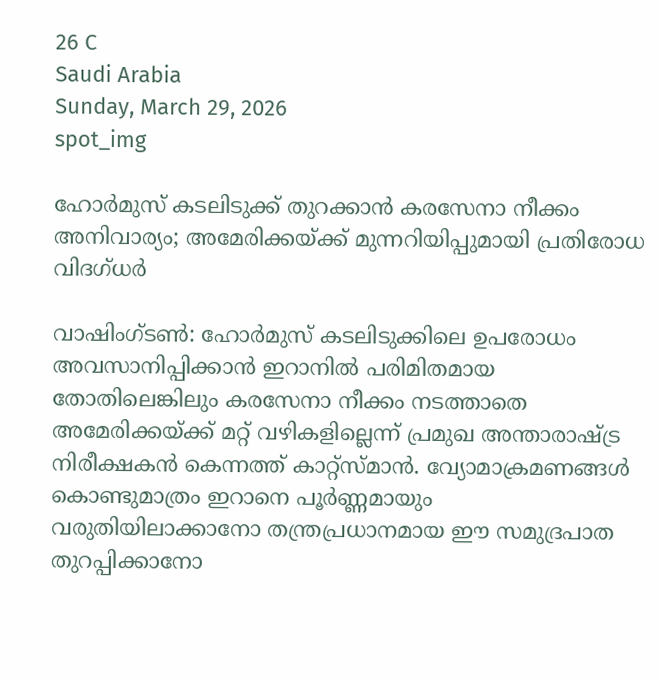26 C
Saudi Arabia
Sunday, March 29, 2026
spot_img

ഹോർമുസ് കടലിടുക്ക് തുറക്കാൻ കരസേനാ നീക്കം അനിവാര്യം; അമേരിക്കയ്ക്ക് മുന്നറിയിപ്പുമായി പ്രതിരോധ വിദഗ്ധർ

വാഷിംഗ്ടൺ: ഹോർമുസ് കടലിടുക്കിലെ ഉപരോധം അവസാനിപ്പിക്കാൻ ഇറാനിൽ പരിമിതമായ തോതിലെങ്കിലും കരസേനാ നീക്കം നടത്താതെ അമേരിക്കയ്ക്ക് മറ്റ് വഴികളില്ലെന്ന് പ്രമുഖ അന്താരാഷ്ട്ര നിരീക്ഷകൻ കെന്നത്ത് കാറ്റ്‌സ്മാൻ. വ്യോമാക്രമണങ്ങൾ കൊണ്ടുമാത്രം ഇറാനെ പൂർണ്ണമായും വരുതിയിലാക്കാനോ തന്ത്രപ്രധാനമായ ഈ സമുദ്രപാത തുറപ്പിക്കാനോ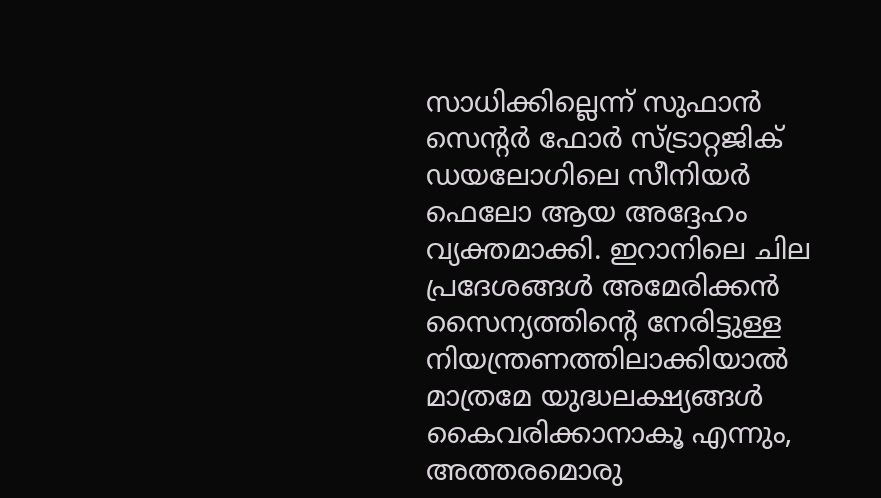സാധിക്കില്ലെന്ന് സുഫാൻ സെന്റർ ഫോർ സ്ട്രാറ്റജിക് ഡയലോഗിലെ സീനിയർ ഫെലോ ആയ അദ്ദേഹം വ്യക്തമാക്കി. ഇറാനിലെ ചില പ്രദേശങ്ങൾ അമേരിക്കൻ സൈന്യത്തിന്റെ നേരിട്ടുള്ള നിയന്ത്രണത്തിലാക്കിയാൽ മാത്രമേ യുദ്ധലക്ഷ്യങ്ങൾ കൈവരിക്കാനാകൂ എന്നും, അത്തരമൊരു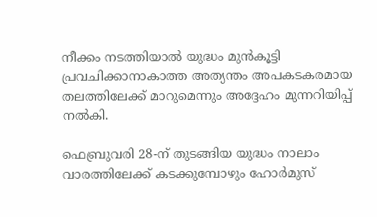നീക്കം നടത്തിയാൽ യുദ്ധം മുൻകൂട്ടി പ്രവചിക്കാനാകാത്ത അത്യന്തം അപകടകരമായ തലത്തിലേക്ക് മാറുമെന്നും അദ്ദേഹം മുന്നറിയിപ്പ് നൽകി.

ഫെബ്രുവരി 28-ന് തുടങ്ങിയ യുദ്ധം നാലാം വാരത്തിലേക്ക് കടക്കുമ്പോഴും ഹോർമുസ്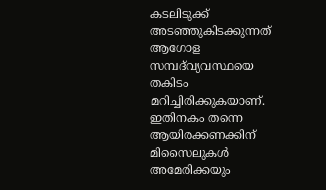കടലിടുക്ക് അടഞ്ഞുകിടക്കുന്നത് ആഗോള സമ്പദ്‌വ്യവസ്ഥയെ തകിടം മറിച്ചിരിക്കുകയാണ്. ഇതിനകം തന്നെ ആയിരക്കണക്കിന് മിസൈലുകൾ അമേരിക്കയും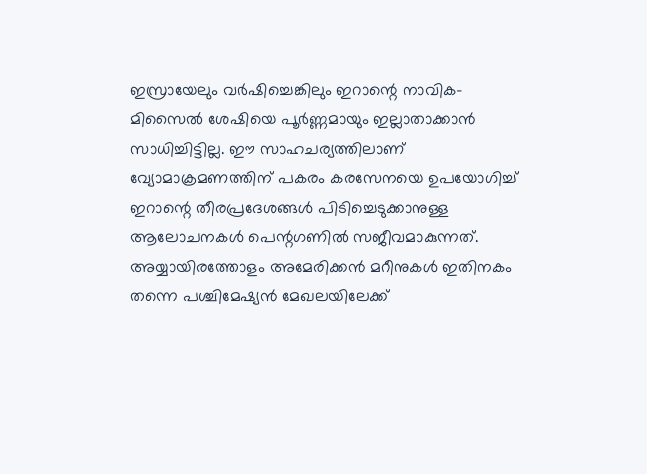ഇസ്രായേലും വർഷിച്ചെങ്കിലും ഇറാന്റെ നാവിക-മിസൈൽ ശേഷിയെ പൂർണ്ണമായും ഇല്ലാതാക്കാൻ സാധിച്ചിട്ടില്ല. ഈ സാഹചര്യത്തിലാണ് വ്യോമാക്രമണത്തിന് പകരം കരസേനയെ ഉപയോഗിച്ച് ഇറാന്റെ തീരപ്രദേശങ്ങൾ പിടിച്ചെടുക്കാനുള്ള ആലോചനകൾ പെന്റഗണിൽ സജീവമാകുന്നത്. അയ്യായിരത്തോളം അമേരിക്കൻ മറീനുകൾ ഇതിനകം തന്നെ പശ്ചിമേഷ്യൻ മേഖലയിലേക്ക്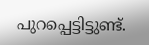പുറപ്പെട്ടിട്ടുണ്ട്.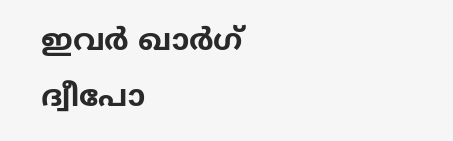ഇവർ ഖാർഗ് ദ്വീപോ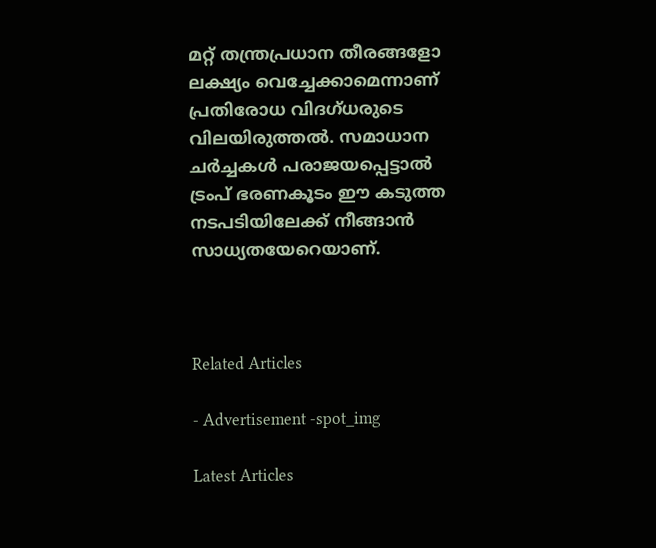മറ്റ് തന്ത്രപ്രധാന തീരങ്ങളോ ലക്ഷ്യം വെച്ചേക്കാമെന്നാണ് പ്രതിരോധ വിദഗ്ധരുടെ വിലയിരുത്തൽ. സമാധാന ചർച്ചകൾ പരാജയപ്പെട്ടാൽ ട്രംപ് ഭരണകൂടം ഈ കടുത്ത നടപടിയിലേക്ക് നീങ്ങാൻ സാധ്യതയേറെയാണ്.



Related Articles

- Advertisement -spot_img

Latest Articles